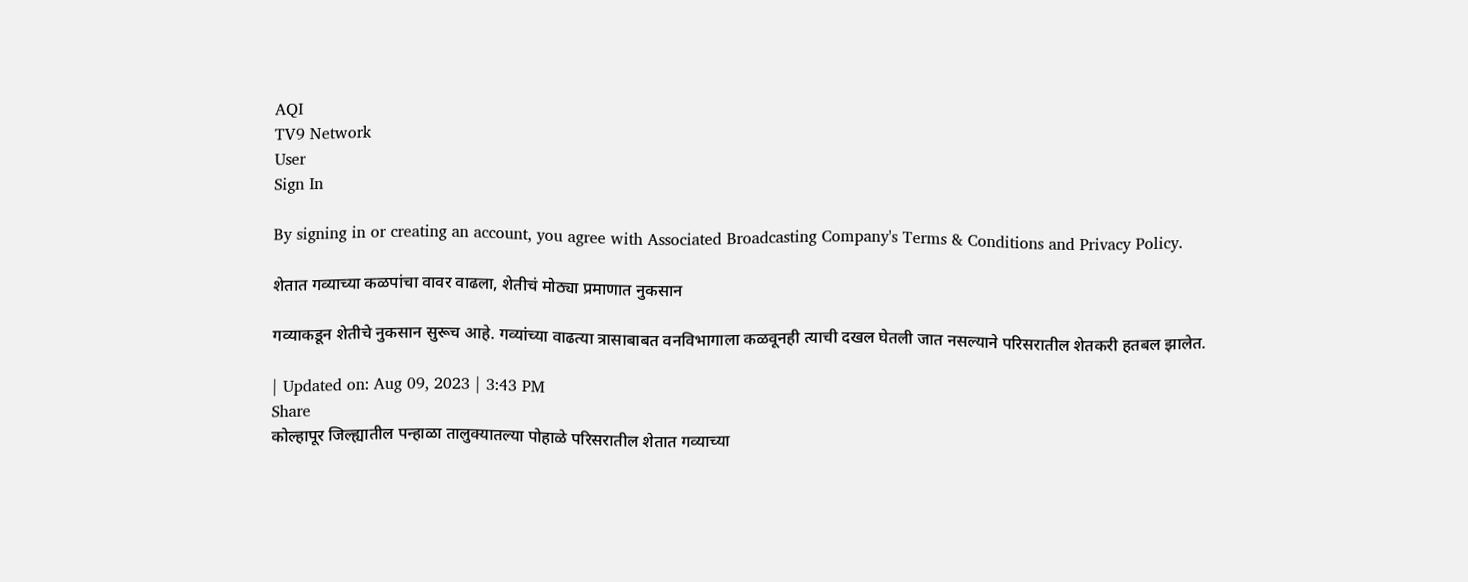AQI
TV9 Network
User
Sign In

By signing in or creating an account, you agree with Associated Broadcasting Company's Terms & Conditions and Privacy Policy.

शेतात गव्याच्या कळपांचा वावर वाढला, शेतीचं मोठ्या प्रमाणात नुकसान

गव्याकडून शेतीचे नुकसान सुरूच आहे. गव्यांच्या वाढत्या त्रासाबाबत वनविभागाला कळवूनही त्याची दखल घेतली जात नसल्याने परिसरातील शेतकरी हतबल झालेत.

| Updated on: Aug 09, 2023 | 3:43 PM
Share
कोल्हापूर जिल्ह्यातील पन्हाळा तालुक्यातल्या पोहाळे परिसरातील शेतात गव्याच्या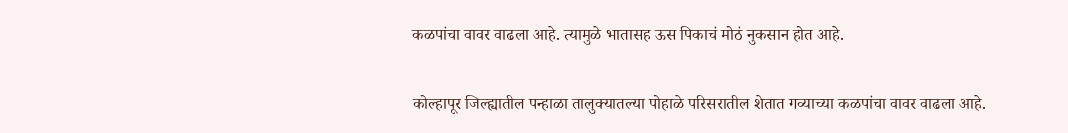कळपांचा वावर वाढला आहे. त्यामुळे भातासह ऊस पिकाचं मोठं नुकसान होत आहे.

कोल्हापूर जिल्ह्यातील पन्हाळा तालुक्यातल्या पोहाळे परिसरातील शेतात गव्याच्या कळपांचा वावर वाढला आहे.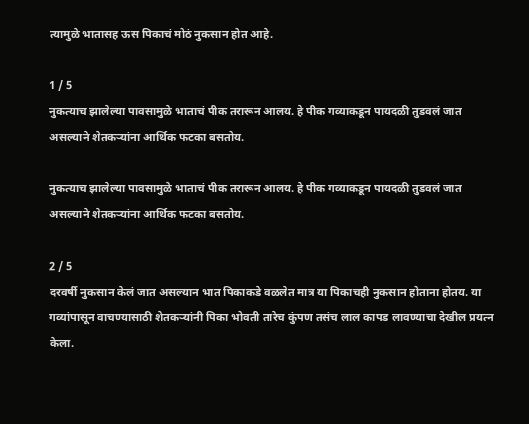त्यामुळे भातासह ऊस पिकाचं मोठं नुकसान होत आहे.

1 / 5
नुकत्याच झालेल्या पावसामुळे भाताचं पीक तरारून आलय. हे पीक गव्याकडून पायदळी तुडवलं जात असल्याने शेतकऱ्यांना आर्थिक फटका बसतोय.

नुकत्याच झालेल्या पावसामुळे भाताचं पीक तरारून आलय. हे पीक गव्याकडून पायदळी तुडवलं जात असल्याने शेतकऱ्यांना आर्थिक फटका बसतोय.

2 / 5
दरवर्षी नुकसान केलं जात असल्यान भात पिकाकडे वळलेत मात्र या पिकाचही नुकसान होताना होतय. या गव्यांपासून वाचण्यासाठी शेतकऱ्यांनी पिका भोवती तारेच कुंपण तसंच लाल कापड लावण्याचा देखील प्रयत्न केला.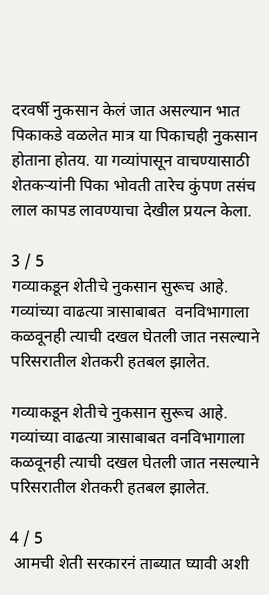दरवर्षी नुकसान केलं जात असल्यान भात पिकाकडे वळलेत मात्र या पिकाचही नुकसान होताना होतय. या गव्यांपासून वाचण्यासाठी शेतकऱ्यांनी पिका भोवती तारेच कुंपण तसंच लाल कापड लावण्याचा देखील प्रयत्न केला.

3 / 5
गव्याकडून शेतीचे नुकसान सुरूच आहे. गव्यांच्या वाढत्या त्रासाबाबत  वनविभागाला कळवूनही त्याची दखल घेतली जात नसल्याने परिसरातील शेतकरी हतबल झालेत.

गव्याकडून शेतीचे नुकसान सुरूच आहे. गव्यांच्या वाढत्या त्रासाबाबत वनविभागाला कळवूनही त्याची दखल घेतली जात नसल्याने परिसरातील शेतकरी हतबल झालेत.

4 / 5
 आमची शेती सरकारनं ताब्यात घ्यावी अशी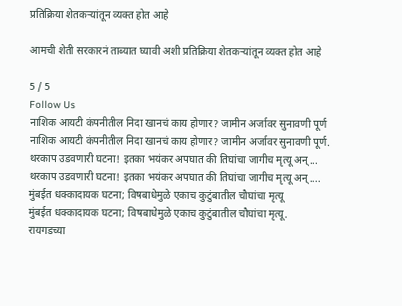प्रतिक्रिया शेतकऱ्यांतून व्यक्त होत आहे

आमची शेती सरकारनं ताब्यात घ्यावी अशी प्रतिक्रिया शेतकऱ्यांतून व्यक्त होत आहे

5 / 5
Follow Us
नाशिक आयटी कंपनीतील निदा खानचं काय होणार? जामीन अर्जावर सुनावणी पूर्ण
नाशिक आयटी कंपनीतील निदा खानचं काय होणार? जामीन अर्जावर सुनावणी पूर्ण.
थरकाप उडवणारी घटना! इतका भयंकर अपघात की तिघांचा जागीच मृत्यू अन्...
थरकाप उडवणारी घटना! इतका भयंकर अपघात की तिघांचा जागीच मृत्यू अन्....
मुंबईत धक्कादायक घटना; विषबाधेमुळे एकाच कुटुंबातील चौघांचा मृत्यू
मुंबईत धक्कादायक घटना; विषबाधेमुळे एकाच कुटुंबातील चौघांचा मृत्यू.
रायगडच्या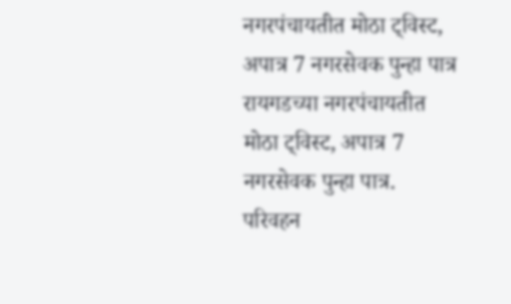नगरपंचायतीत मोठा ट्विस्ट, अपात्र 7 नगरसेवक पुन्हा पात्र
रायगडच्या नगरपंचायतीत मोठा ट्विस्ट, अपात्र 7 नगरसेवक पुन्हा पात्र.
परिवहन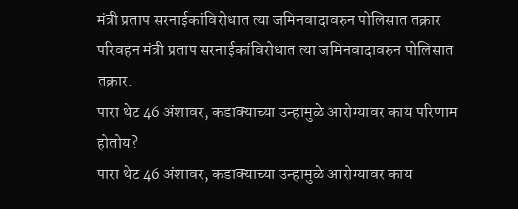मंत्री प्रताप सरनाईकांविरोधात त्या जमिनवादावरुन पोलिसात तक्रार
परिवहन मंत्री प्रताप सरनाईकांविरोधात त्या जमिनवादावरुन पोलिसात तक्रार.
पारा थेट 46 अंशावर, कडाक्याच्या उन्हामुळे आरोग्यावर काय परिणाम होतोय?
पारा थेट 46 अंशावर, कडाक्याच्या उन्हामुळे आरोग्यावर काय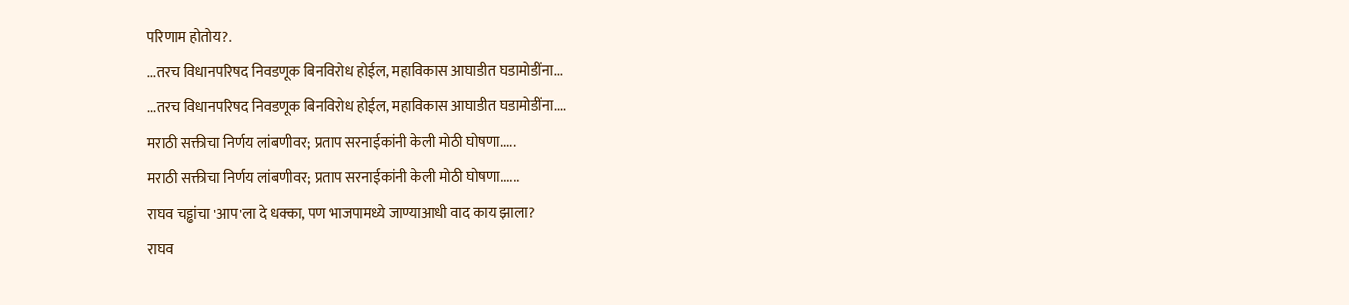परिणाम होतोय?.
...तरच विधानपरिषद निवडणूक बिनविरोध होईल, महाविकास आघाडीत घडामोडींना...
...तरच विधानपरिषद निवडणूक बिनविरोध होईल, महाविकास आघाडीत घडामोडींना....
मराठी सक्तीचा निर्णय लांबणीवर; प्रताप सरनाईकांनी केली मोठी घोषणा.....
मराठी सक्तीचा निर्णय लांबणीवर; प्रताप सरनाईकांनी केली मोठी घोषणा......
राघव चड्ढांचा 'आप'ला दे धक्का, पण भाजपामध्ये जाण्याआधी वाद काय झाला?
राघव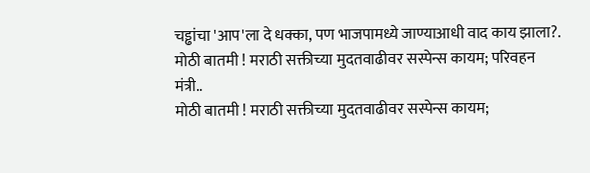चड्ढांचा 'आप'ला दे धक्का, पण भाजपामध्ये जाण्याआधी वाद काय झाला?.
मोठी बातमी ! मराठी सक्तीच्या मुदतवाढीवर सस्पेन्स कायम; परिवहन मंत्री..
मोठी बातमी ! मराठी सक्तीच्या मुदतवाढीवर सस्पेन्स कायम;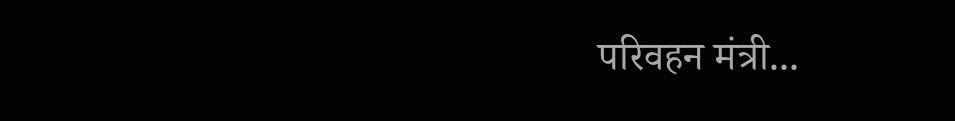परिवहन मंत्री...